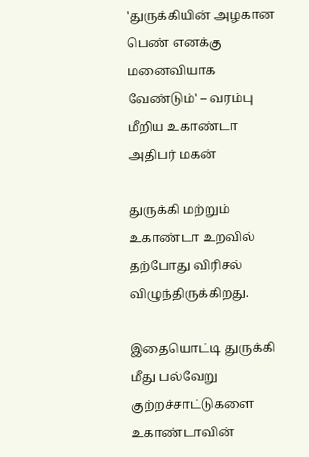'துருக்கியின் அழகான பெண் எனக்கு மனைவியாக வேண்டும்' – வரம்பு மீறிய உகாண்டா அதிபர் மகன்

துருக்கி மற்றும் உகாண்டா உறவில் தற்போது விரிசல் விழுந்திருக்கிறது.

இதையொட்டி துருக்கி மீது பல்வேறு குற்றச்சாட்டுகளை உகாண்டாவின்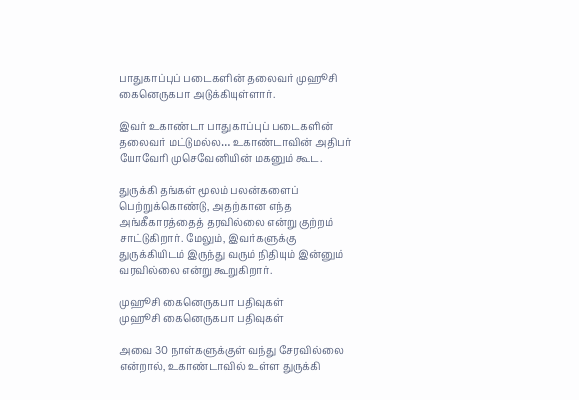பாதுகாப்புப் படைகளின் தலைவர் முஹூசி கைனெருகபா அடுக்கியுள்ளார்.

இவர் உகாண்டா பாதுகாப்புப் படைகளின் தலைவர் மட்டுமல்ல… உகாண்டாவின் அதிபர் யோவேரி முசெவேனியின் மகனும் கூட.

துருக்கி தங்கள் மூலம் பலன்களைப் பெற்றுக்கொண்டு, அதற்கான எந்த அங்கீகாரத்தைத் தரவில்லை என்று குற்றம் சாட்டுகிறார். மேலும், இவர்களுக்கு துருக்கியிடம் இருந்து வரும் நிதியும் இன்னும் வரவில்லை என்று கூறுகிறார்.

முஹூசி கைனெருகபா பதிவுகள்
முஹூசி கைனெருகபா பதிவுகள்

அவை 30 நாள்களுக்குள் வந்து சேரவில்லை என்றால், உகாண்டாவில் உள்ள துருக்கி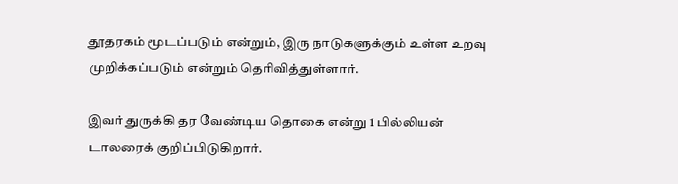தூதரகம் மூடப்படும் என்றும், இரு நாடுகளுக்கும் உள்ள உறவு முறிக்கப்படும் என்றும் தெரிவித்துள்ளார்.

இவர் துருக்கி தர வேண்டிய தொகை என்று 1 பில்லியன் டாலரைக் குறிப்பிடுகிறார்.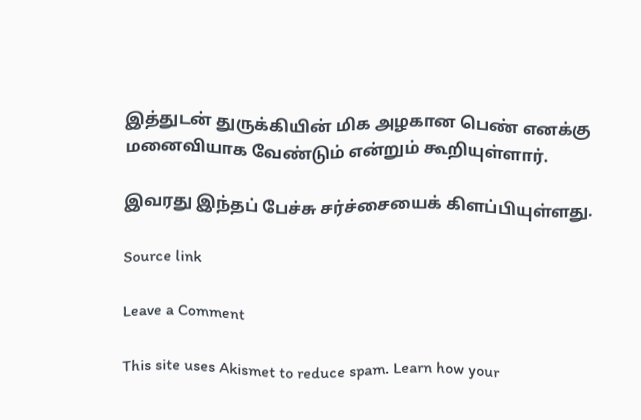இத்துடன் துருக்கியின் மிக அழகான பெண் எனக்கு மனைவியாக வேண்டும் என்றும் கூறியுள்ளார்.

இவரது இந்தப் பேச்சு சர்ச்சையைக் கிளப்பியுள்ளது.

Source link

Leave a Comment

This site uses Akismet to reduce spam. Learn how your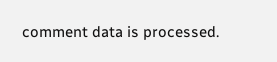comment data is processed.